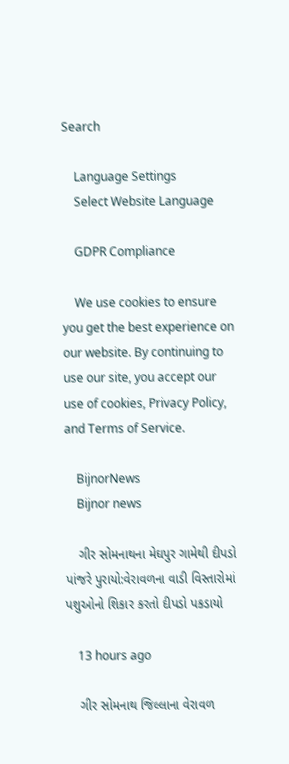Search

    Language Settings
    Select Website Language

    GDPR Compliance

    We use cookies to ensure you get the best experience on our website. By continuing to use our site, you accept our use of cookies, Privacy Policy, and Terms of Service.

    BijnorNews
    Bijnor news

    ગીર સોમનાથના મેઘપુર ગામેથી દીપડો પાંજરે પુરાયો:વેરાવળના વાડી વિસ્તારોમાં પશુઓનો શિકાર કરતો દીપડો પકડાયો

    13 hours ago

    ગીર સોમનાથ જિલ્લાના વેરાવળ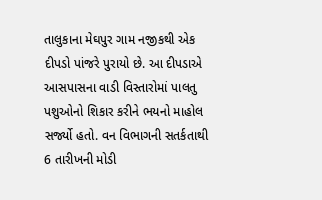તાલુકાના મેઘપુર ગામ નજીકથી એક દીપડો પાંજરે પુરાયો છે. આ દીપડાએ આસપાસના વાડી વિસ્તારોમાં પાલતુ પશુઓનો શિકાર કરીને ભયનો માહોલ સર્જ્યો હતો. વન વિભાગની સતર્કતાથી 6 તારીખની મોડી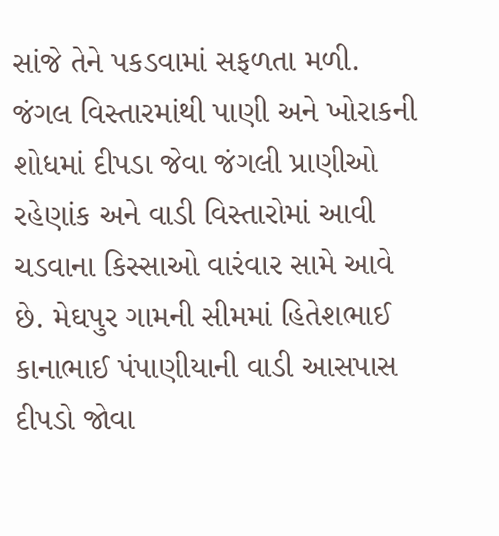સાંજે તેને પકડવામાં સફળતા મળી. જંગલ વિસ્તારમાંથી પાણી અને ખોરાકની શોધમાં દીપડા જેવા જંગલી પ્રાણીઓ રહેણાંક અને વાડી વિસ્તારોમાં આવી ચડવાના કિસ્સાઓ વારંવાર સામે આવે છે. મેઘપુર ગામની સીમમાં હિતેશભાઈ કાનાભાઈ પંપાણીયાની વાડી આસપાસ દીપડો જોવા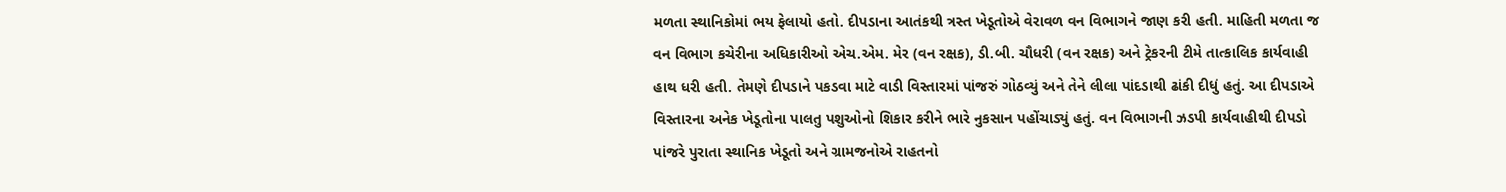મળતા સ્થાનિકોમાં ભય ફેલાયો હતો. દીપડાના આતંકથી ત્રસ્ત ખેડૂતોએ વેરાવળ વન વિભાગને જાણ કરી હતી. માહિતી મળતા જ વન વિભાગ કચેરીના અધિકારીઓ એચ.એમ. મેર (વન રક્ષક), ડી.બી. ચૌધરી (વન રક્ષક) અને ટ્રેકરની ટીમે તાત્કાલિક કાર્યવાહી હાથ ધરી હતી. તેમણે દીપડાને પકડવા માટે વાડી વિસ્તારમાં પાંજરું ગોઠવ્યું અને તેને લીલા પાંદડાથી ઢાંકી દીધું હતું. આ દીપડાએ વિસ્તારના અનેક ખેડૂતોના પાલતુ પશુઓનો શિકાર કરીને ભારે નુકસાન પહોંચાડ્યું હતું. વન વિભાગની ઝડપી કાર્યવાહીથી દીપડો પાંજરે પુરાતા સ્થાનિક ખેડૂતો અને ગ્રામજનોએ રાહતનો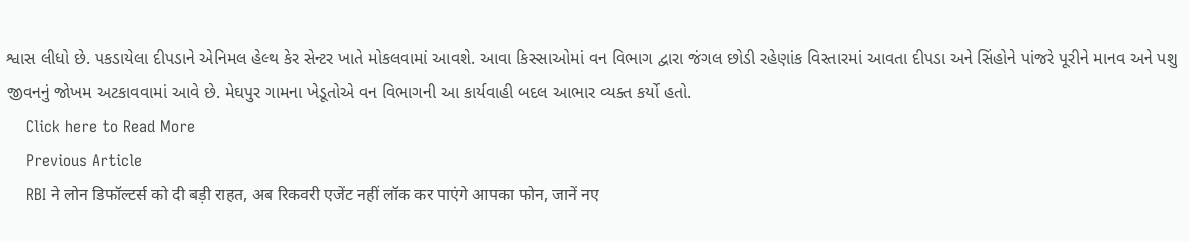શ્વાસ લીધો છે. પકડાયેલા દીપડાને એનિમલ હેલ્થ કેર સેન્ટર ખાતે મોકલવામાં આવશે. આવા કિસ્સાઓમાં વન વિભાગ દ્વારા જંગલ છોડી રહેણાંક વિસ્તારમાં આવતા દીપડા અને સિંહોને પાંજરે પૂરીને માનવ અને પશુ જીવનનું જોખમ અટકાવવામાં આવે છે. મેઘપુર ગામના ખેડૂતોએ વન વિભાગની આ કાર્યવાહી બદલ આભાર વ્યક્ત કર્યો હતો.
    Click here to Read More
    Previous Article
    RBI ने लोन डिफॉल्टर्स को दी बड़ी राहत, अब रिकवरी एजेंट नहीं लॉक कर पाएंगे आपका फोन, जानें नए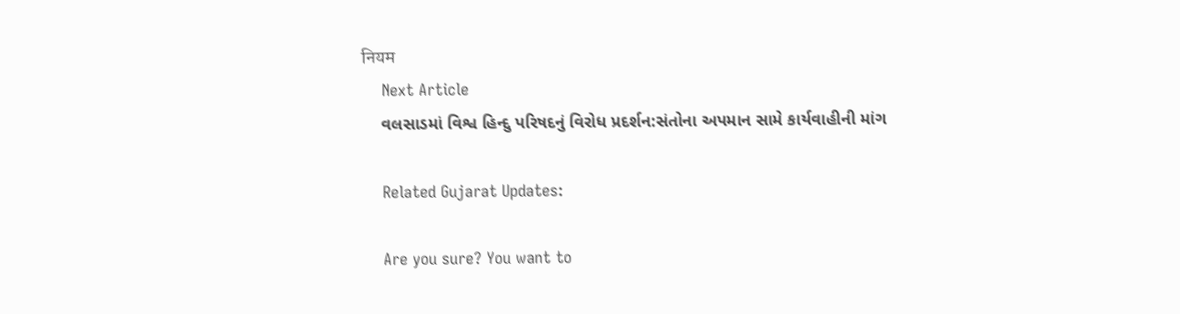नियम
    Next Article
    વલસાડમાં વિશ્વ હિન્દુ પરિષદનું વિરોધ પ્રદર્શન:સંતોના અપમાન સામે કાર્યવાહીની માંગ

    Related Gujarat Updates:

    Are you sure? You want to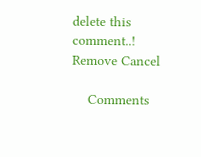delete this comment..! Remove Cancel

    Comments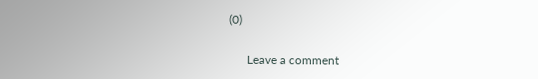(0)

      Leave a comment